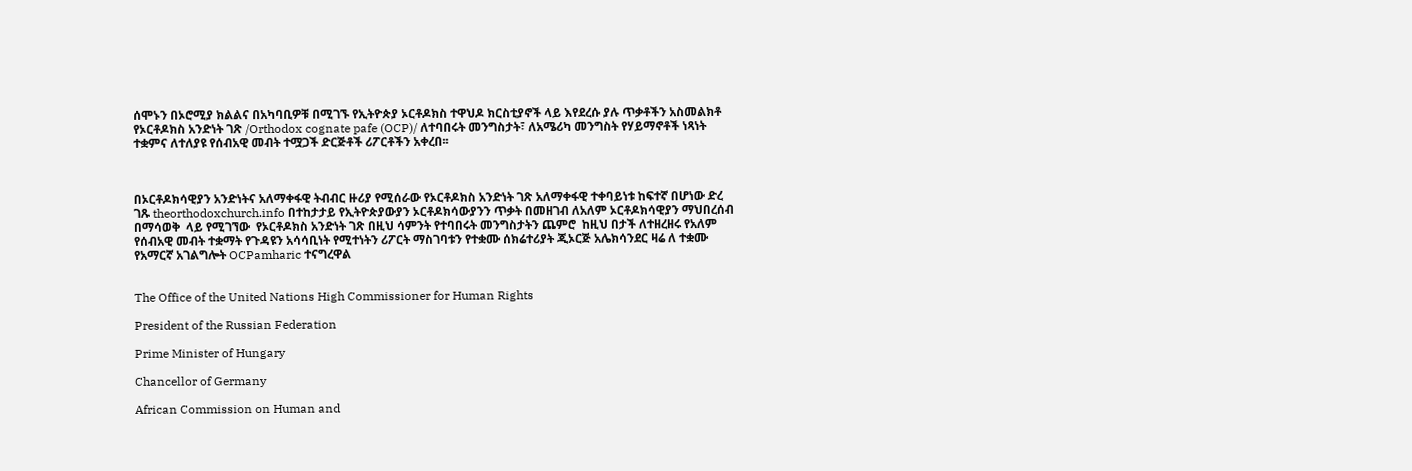ሰሞኑን በኦሮሚያ ክልልና በአካባቢዎቹ በሚገኙ የኢትዮጵያ ኦርቶዶክስ ተዋህዶ ክርስቲያኖች ላይ እየደረሱ ያሉ ጥቃቶችን አስመልክቶ የኦርቶዶክስ አንድነት ገጽ /Orthodox cognate pafe (OCP)/ ለተባበሩት መንግስታት፣ ለአሜሪካ መንግስት የሃይማኖቶች ነጻነት ተቋምና ለተለያዩ የሰብአዊ መብት ተሟጋች ድርጅቶች ሪፖርቶችን አቀረበ፡፡



በኦርቶዶክሳዊያን አንድነትና አለማቀፋዊ ትብብር ዙሪያ የሚሰራው የኦርቶዶክስ አንድነት ገጽ አለማቀፋዊ ተቀባይነቱ ከፍተኛ በሆነው ድረ ገጹ theorthodoxchurch.info በተከታታይ የኢትዮጵያውያን ኦርቶዶክሳውያንን ጥቃት በመዘገብ ለአለም ኦርቶዶክሳዊያን ማህበረሰብ በማሳወቅ  ላይ የሚገኘው  የኦርቶዶክስ አንድነት ገጽ በዚህ ሳምንት የተባበሩት መንግስታትን ጨምሮ  ከዚህ በታች ለተዘረዘሩ የአለም የሰብአዊ መብት ተቋማት የጉዳዩን አሳሳቢነት የሚተነትን ሪፖርት ማስገባቱን የተቋሙ ሰክሬተሪያት ጂኦርጅ አሌክሳንደር ዛሬ ለ ተቋሙ የአማርኛ አገልግሎት OCPamharic ተናግረዋል


The Office of the United Nations High Commissioner for Human Rights

President of the Russian Federation

Prime Minister of Hungary

Chancellor of Germany

African Commission on Human and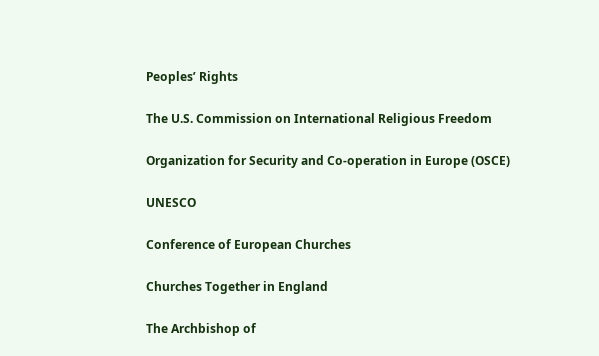Peoples’ Rights

The U.S. Commission on International Religious Freedom

Organization for Security and Co-operation in Europe (OSCE)

UNESCO

Conference of European Churches

Churches Together in England

The Archbishop of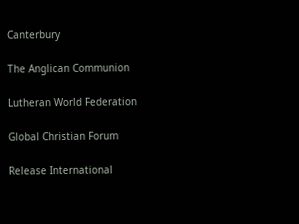Canterbury

The Anglican Communion

Lutheran World Federation

Global Christian Forum

Release International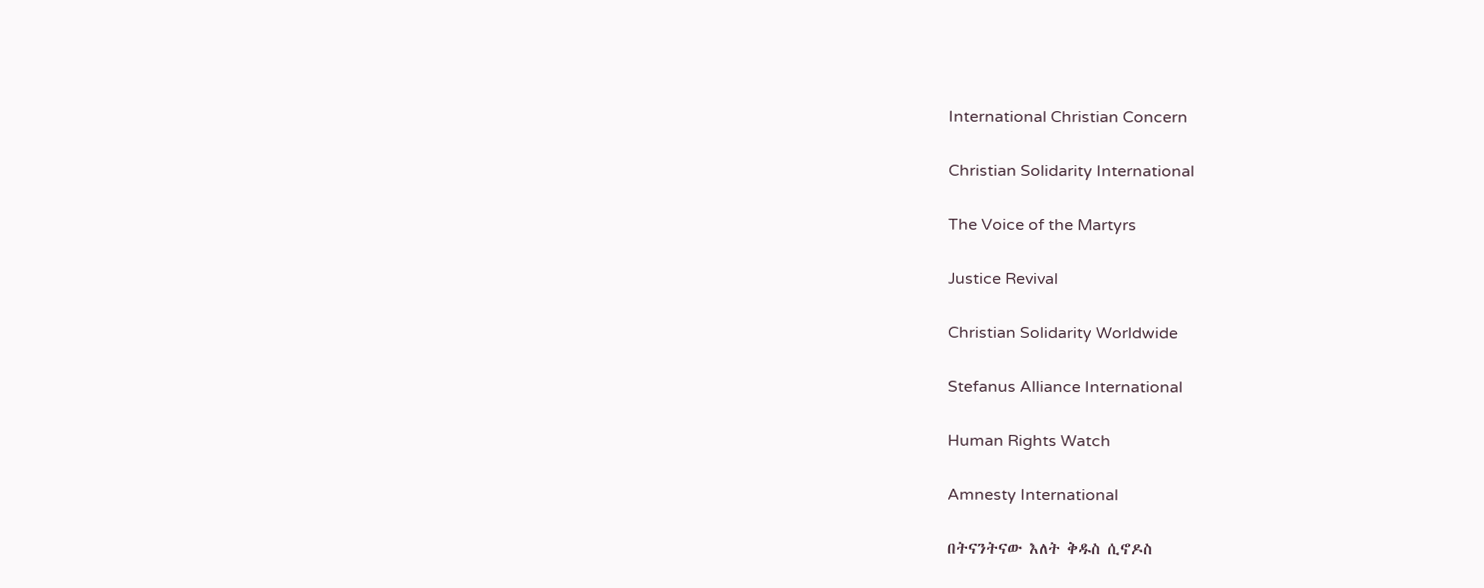International Christian Concern

Christian Solidarity International

The Voice of the Martyrs

Justice Revival

Christian Solidarity Worldwide

Stefanus Alliance International

Human Rights Watch

Amnesty International

በትናንትናው እለት ቅዱስ ሲኖዶስ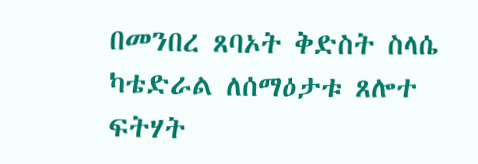በመንበረ ጸባኦት ቅድስት ስላሴ ካቴድራል ለሰማዕታቱ ጸሎተ ፍትሃት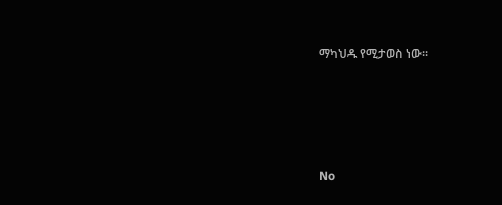ማካህዱ የሚታወስ ነው፡፡





No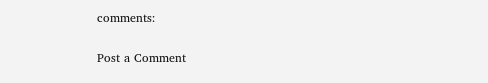comments:

Post a Comment